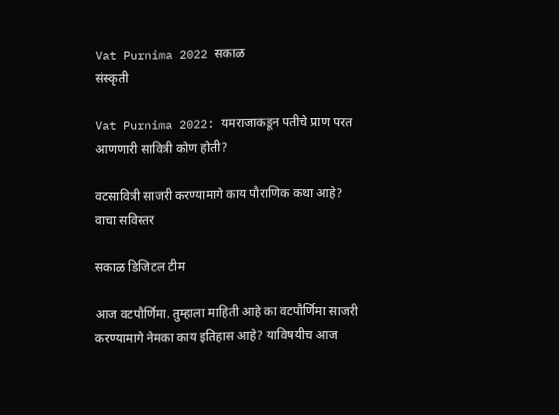Vat Purnima 2022 सकाळ
संस्कृती

Vat Purnima 2022: यमराजाकडून पतीचे प्राण परत आणणारी सावित्री कोण होती?

वटसावित्री साजरी करण्यामागे काय पौराणिक कथा आहे? वाचा सविस्तर

सकाळ डिजिटल टीम

आज वटपौर्णिमा. तुम्हाला माहिती आहे का वटपौर्णिमा साजरी करण्यामागे नेमका काय इतिहास आहे? याविषयीच आज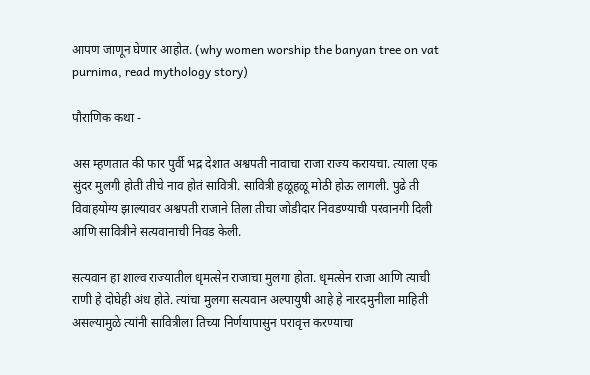आपण जाणून घेणार आहोत. (why women worship the banyan tree on vat purnima, read mythology story)

पौराणिक कथा -

अस म्हणतात की फार पुर्वी भद्र देशात अश्वपती नावाचा राजा राज्य करायचा. त्याला एक सुंदर मुलगी होती तीचे नाव होतं सावित्री. सावित्री हळूहळू मोठी होऊ लागली. पुढे ती विवाहयोग्य झाल्यावर अश्वपती राजाने तिला तीचा जोडीदार निवडण्याची परवानगी दिली आणि सावित्रीने सत्यवानाची निवड केली.

सत्यवान हा शाल्व राज्यातील धृमत्सेन राजाचा मुलगा होता. धृमत्सेन राजा आणि त्याची राणी हे दोघेही अंध होते. त्यांचा मुलगा सत्यवान अल्पायुषी आहे हे नारदमुनीला माहिती असल्यामुळे त्यांनी सावित्रीला तिच्या निर्णयापासुन परावृत्त करण्याचा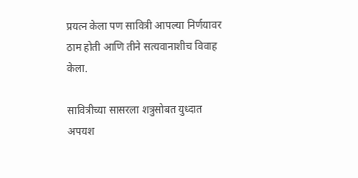प्रयत्न केला पण सावित्री आपल्या निर्णयावर ठाम होती आणि तीने सत्यवानाशीच विवाह केला.

सावित्रीच्या सासरला शत्रुसोबत युध्दात अपयश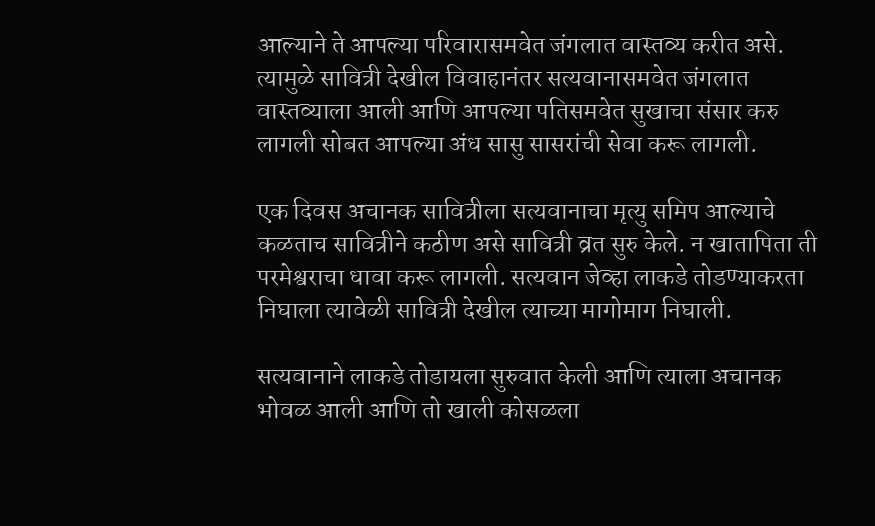आल्याने ते आपल्या परिवारासमवेत जंगलात वास्तव्य करीत असे. त्यामुळे सावित्री देखील विवाहानंतर सत्यवानासमवेत जंगलात वास्तव्याला आली आणि आपल्या पतिसमवेत सुखाचा संसार करु लागली सोबत आपल्या अंध सासु सासरांची सेवा करू लागली.

एक दिवस अचानक सावित्रीला सत्यवानाचा मृत्यु समिप आल्याचे कळताच सावित्रीने कठीण असे सावित्री व्रत सुरु केले. न खातापिता ती परमेश्वराचा धावा करू लागली. सत्यवान जेव्हा लाकडे तोडण्याकरता निघाला त्यावेळी सावित्री देखील त्याच्या मागोमाग निघाली.

सत्यवानाने लाकडे तोडायला सुरुवात केली आणि त्याला अचानक भोवळ आली आणि तो खाली कोसळला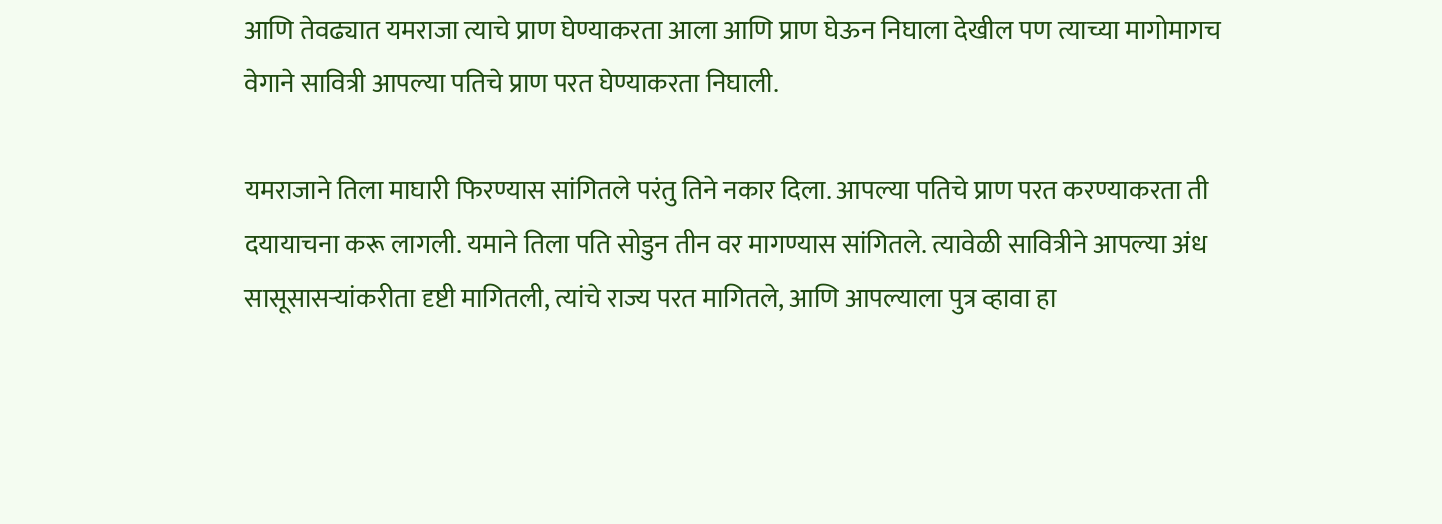आणि तेवढ्यात यमराजा त्याचे प्राण घेण्याकरता आला आणि प्राण घेऊन निघाला देखील पण त्याच्या मागोमागच वेगाने सावित्री आपल्या पतिचे प्राण परत घेण्याकरता निघाली.

यमराजाने तिला माघारी फिरण्यास सांगितले परंतु तिने नकार दिला. आपल्या पतिचे प्राण परत करण्याकरता ती दयायाचना करू लागली. यमाने तिला पति सोडुन तीन वर मागण्यास सांगितले. त्यावेळी सावित्रीने आपल्या अंध सासूसासऱ्यांकरीता दृष्टी मागितली, त्यांचे राज्य परत मागितले, आणि आपल्याला पुत्र व्हावा हा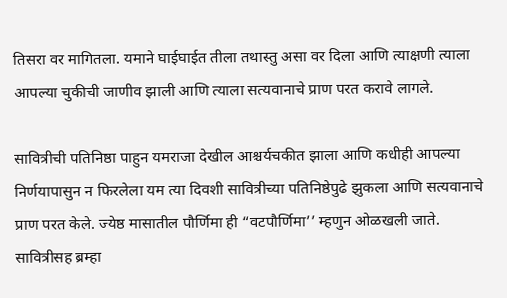तिसरा वर मागितला. यमाने घाईघाईत तीला तथास्तु असा वर दिला आणि त्याक्षणी त्याला आपल्या चुकीची जाणीव झाली आणि त्याला सत्यवानाचे प्राण परत करावे लागले.

सावित्रीची पतिनिष्ठा पाहुन यमराजा देखील आश्चर्यचकीत झाला आणि कधीही आपल्या निर्णयापासुन न फिरलेला यम त्या दिवशी सावित्रीच्या पतिनिष्ठेपुढे झुकला आणि सत्यवानाचे प्राण परत केले. ज्येष्ठ मासातील पौर्णिमा ही “वटपौर्णिमा’’ म्हणुन ओळखली जाते. सावित्रीसह ब्रम्हा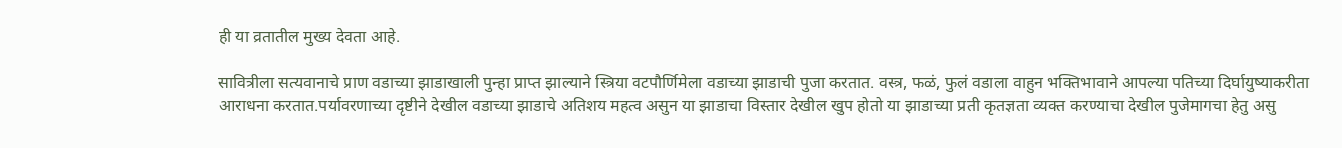ही या व्रतातील मुख्य देवता आहे.

सावित्रीला सत्यवानाचे प्राण वडाच्या झाडाखाली पुन्हा प्राप्त झाल्याने स्त्रिया वटपौर्णिमेला वडाच्या झाडाची पुजा करतात. वस्त्र, फळं, फुलं वडाला वाहुन भक्तिभावाने आपल्या पतिच्या दिर्घायुष्याकरीता आराधना करतात.पर्यावरणाच्या दृष्टीने देखील वडाच्या झाडाचे अतिशय महत्व असुन या झाडाचा विस्तार देखील खुप होतो या झाडाच्या प्रती कृतज्ञता व्यक्त करण्याचा देखील पुजेमागचा हेतु असु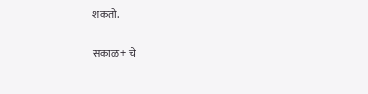शकतो.

सकाळ+ चे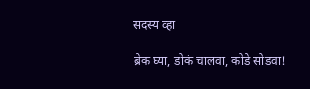सदस्य व्हा

ब्रेक घ्या, डोकं चालवा, कोडे सोडवा!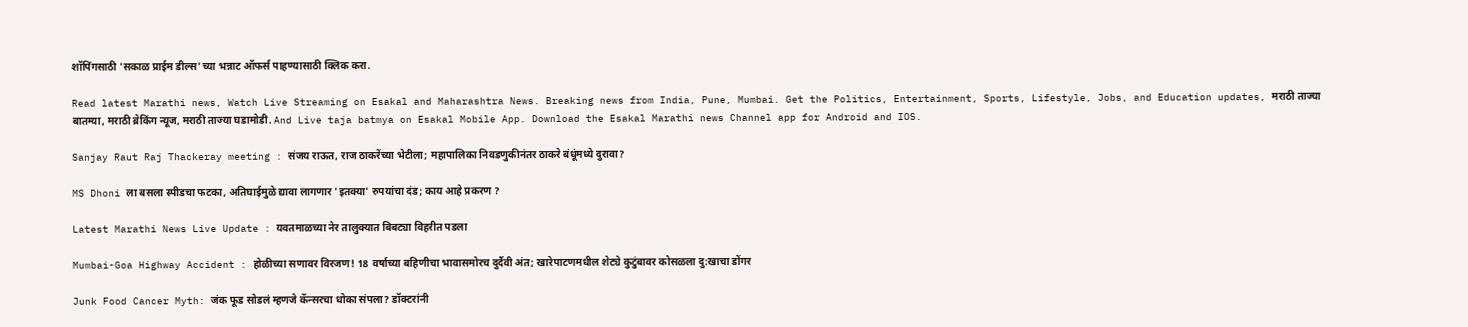शॉपिंगसाठी 'सकाळ प्राईम डील्स'च्या भन्नाट ऑफर्स पाहण्यासाठी क्लिक करा.

Read latest Marathi news, Watch Live Streaming on Esakal and Maharashtra News. Breaking news from India, Pune, Mumbai. Get the Politics, Entertainment, Sports, Lifestyle, Jobs, and Education updates, मराठी ताज्या बातम्या, मराठी ब्रेकिंग न्यूज, मराठी ताज्या घडामोडी. And Live taja batmya on Esakal Mobile App. Download the Esakal Marathi news Channel app for Android and IOS.

Sanjay Raut Raj Thackeray meeting : संजय राऊत, राज ठाकरेंच्या भेटीला; महापालिका निवडणुकीनंतर ठाकरे बंधूंमध्ये दुरावा?

MS Dhoni ला बसला स्पीडचा फटका, अतिघाईमुळे द्यावा लागणार 'इतक्या' रुपयांचा दंड; काय आहे प्रकरण ?

Latest Marathi News Live Update : यवतमाळच्या नेर तालुक्यात बिबट्या विहरीत पडला

Mumbai-Goa Highway Accident : होळीच्या सणावर विरजण! 18 वर्षाच्या बहिणीचा भावासमोरच दुर्दैवी अंत; खारेपाटणमधील शेट्ये कुटुंबावर कोसळला दु:खाचा डोंगर

Junk Food Cancer Myth: जंक फूड सोडलं म्हणजे कॅन्सरचा धोका संपला? डॉक्टरांनी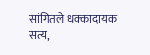सांगितले धक्कादायक सत्य,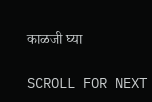काळजी घ्या

SCROLL FOR NEXT